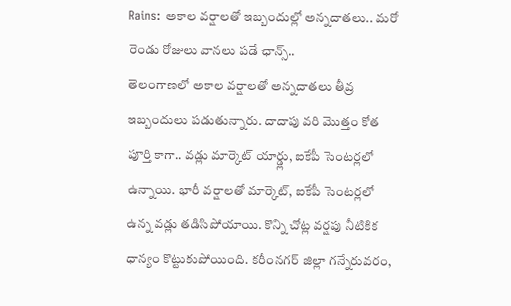Rains: అకాల వర్షాలతో ఇబ్బందుల్లో అన్నదాతలు.. మరో రెండు రోజులు వానలు పడే ఛాన్స్..
తెలంగాణలో అకాల వర్షాలతో అన్నదాతలు తీవ్ర ఇబ్బందులు పడుతున్నారు. దాదాపు వరి మొత్తం కోత పూర్తి కాగా.. వడ్లు మార్కెట్ యార్డ్లు, ఐకేపీ సెంటర్లలో ఉన్నాయి. భారీ వర్షాలతో మార్కెట్, ఐకేపీ సెంటర్లలో ఉన్న వడ్లు తడిసిపోయాయి. కొన్ని చోట్ల వర్షపు నీటికిక ధాన్యం కొట్టుకుపోయింది. కరీంనగర్ జిల్లా గన్నేరువరం,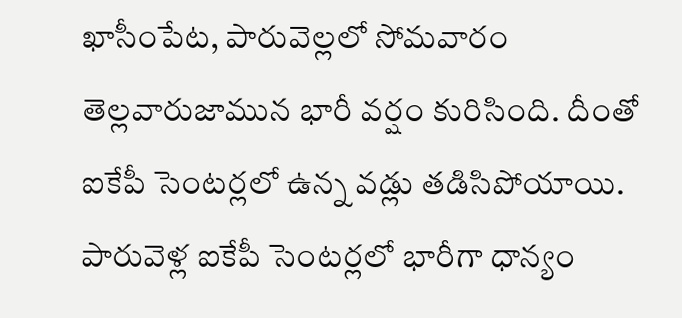ఖాసీంపేట, పారువెల్లలో సోమవారం తెల్లవారుజామున భారీ వర్షం కురిసింది. దీంతో ఐకేపీ సెంటర్లలో ఉన్న వడ్లు తడిసిపోయాయి.
పారువెళ్ల ఐకేపీ సెంటర్లలో భారీగా ధాన్యం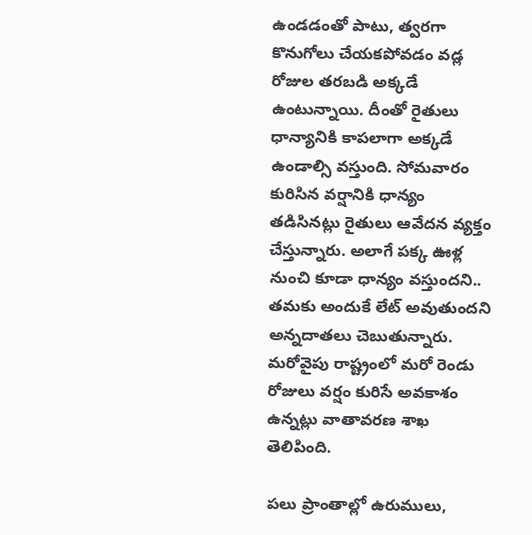ఉండడంతో పాటు, త్వరగా కొనుగోలు చేయకపోవడం వడ్ల రోజుల తరబడి అక్కడే ఉంటున్నాయి. దీంతో రైతులు ధాన్యానికి కాపలాగా అక్కడే ఉండాల్సి వస్తుంది. సోమవారం కురిసిన వర్షానికి ధాన్యం తడిసినట్లు రైతులు ఆవేదన వ్యక్తం చేస్తున్నారు. అలాగే పక్క ఊళ్ల నుంచి కూడా ధాన్యం వస్తుందని.. తమకు అందుకే లేట్ అవుతుందని అన్నదాతలు చెబుతున్నారు. మరోవైపు రాష్ట్రంలో మరో రెండు రోజులు వర్షం కురిసే అవకాశం ఉన్నట్లు వాతావరణ శాఖ తెలిపింది.

పలు ప్రాంతాల్లో ఉరుములు,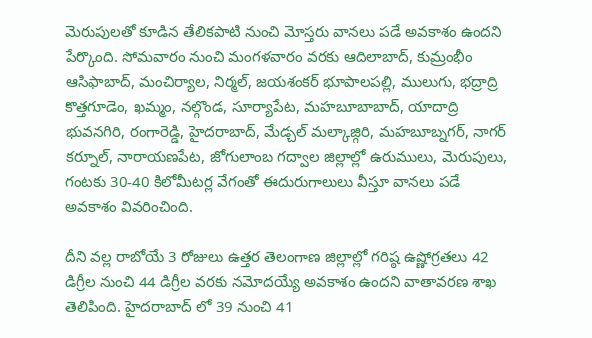మెరుపులతో కూడిన తేలికపాటి నుంచి మోస్తరు వానలు పడే అవకాశం ఉందని పేర్కొంది. సోమవారం నుంచి మంగళవారం వరకు ఆదిలాబాద్, కుమ్రంభీం ఆసిఫాబాద్, మంచిర్యాల, నిర్మల్, జయశంకర్ భూపాలపల్లి, ములుగు, భద్రాద్రి కొత్తగూడెం, ఖమ్మం, నల్గొండ, సూర్యాపేట, మహబూబాబాద్, యాదాద్రి భువనగిరి, రంగారెడ్డి, హైదరాబాద్, మేడ్చల్ మల్కాజ్గిరి, మహబూబ్నగర్, నాగర్ కర్నూల్, నారాయణపేట, జోగులాంబ గద్వాల జిల్లాల్లో ఉరుములు, మెరుపులు, గంటకు 30-40 కిలోమీటర్ల వేగంతో ఈదురుగాలులు వీస్తూ వానలు పడే అవకాశం వివరించింది.

దీని వల్ల రాబోయే 3 రోజులు ఉత్తర తెలంగాణ జిల్లాల్లో గరిష్ఠ ఉష్ణోగ్రతలు 42 డిగ్రీల నుంచి 44 డిగ్రీల వరకు నమోదయ్యే అవకాశం ఉందని వాతావరణ శాఖ తెలిపింది. హైదరాబాద్ లో 39 నుంచి 41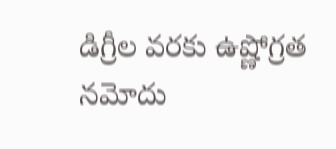డిగ్రీల వరకు ఉష్ణోగ్రత నమోదు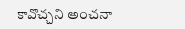కావొచ్చని అంచనా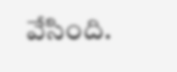వేసింది.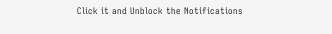Click it and Unblock the Notifications